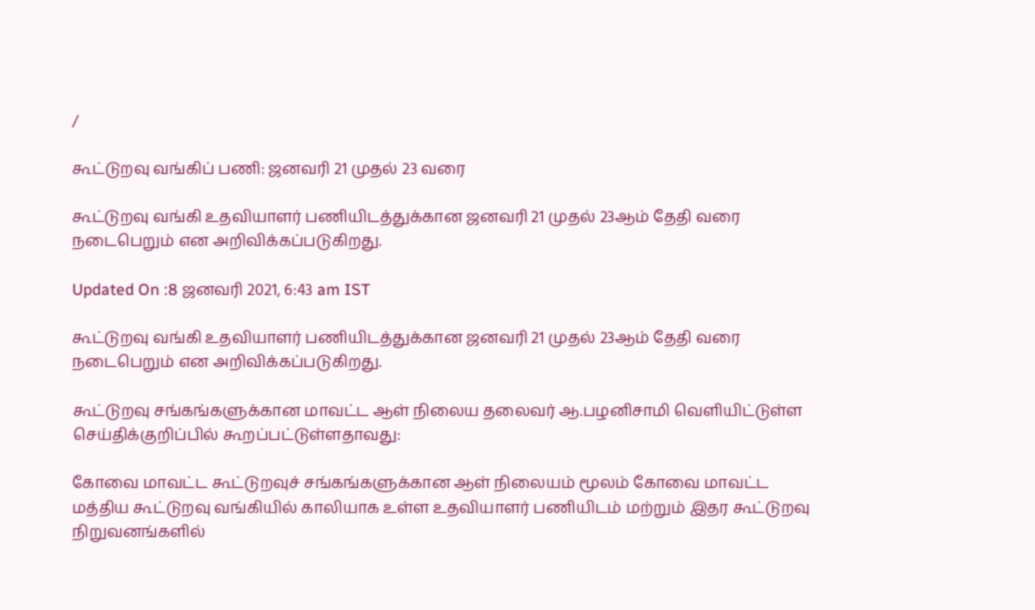/

கூட்டுறவு வங்கிப் பணி: ஜனவரி 21 முதல் 23 வரை

கூட்டுறவு வங்கி உதவியாளர் பணியிடத்துக்கான ஜனவரி 21 முதல் 23ஆம் தேதி வரை நடைபெறும் என அறிவிக்கப்படுகிறது.

Updated On :8 ஜனவரி 2021, 6:43 am IST

கூட்டுறவு வங்கி உதவியாளர் பணியிடத்துக்கான ஜனவரி 21 முதல் 23ஆம் தேதி வரை நடைபெறும் என அறிவிக்கப்படுகிறது.

கூட்டுறவு சங்கங்களுக்கான மாவட்ட ஆள் நிலைய தலைவர் ஆ.பழனிசாமி வெளியிட்டுள்ள செய்திக்குறிப்பில் கூறப்பட்டுள்ளதாவது:

கோவை மாவட்ட கூட்டுறவுச் சங்கங்களுக்கான ஆள் நிலையம் மூலம் கோவை மாவட்ட மத்திய கூட்டுறவு வங்கியில் காலியாக உள்ள உதவியாளர் பணியிடம் மற்றும் இதர கூட்டுறவு நிறுவனங்களில்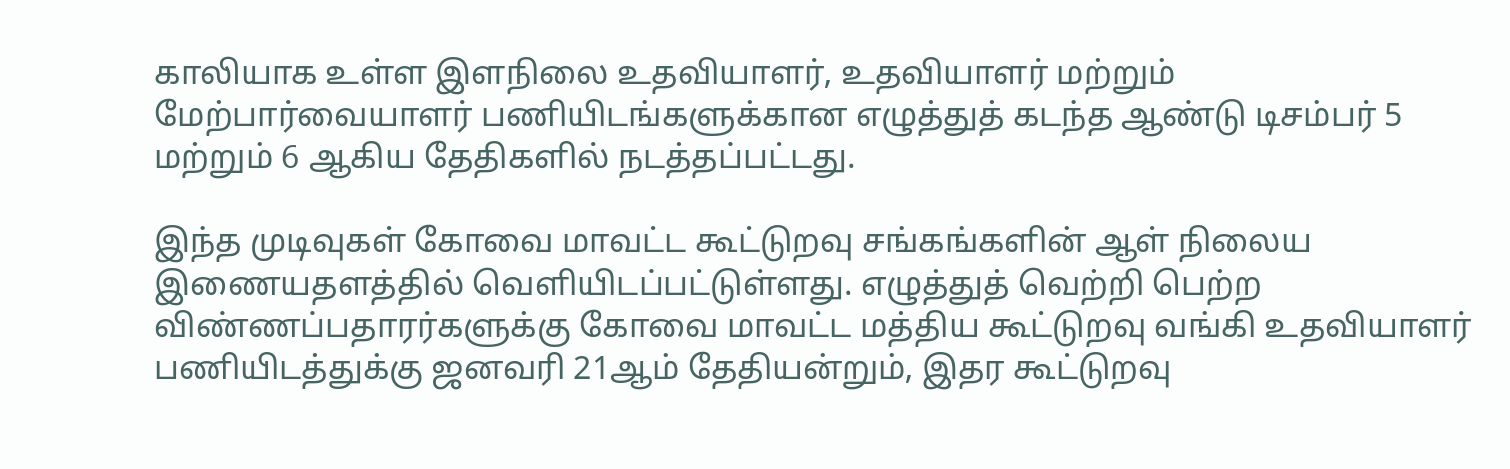காலியாக உள்ள இளநிலை உதவியாளர், உதவியாளர் மற்றும் மேற்பார்வையாளர் பணியிடங்களுக்கான எழுத்துத் கடந்த ஆண்டு டிசம்பர் 5 மற்றும் 6 ஆகிய தேதிகளில் நடத்தப்பட்டது.

இந்த முடிவுகள் கோவை மாவட்ட கூட்டுறவு சங்கங்களின் ஆள் நிலைய இணையதளத்தில் வெளியிடப்பட்டுள்ளது. எழுத்துத் வெற்றி பெற்ற விண்ணப்பதாரர்களுக்கு கோவை மாவட்ட மத்திய கூட்டுறவு வங்கி உதவியாளர் பணியிடத்துக்கு ஜனவரி 21ஆம் தேதியன்றும், இதர கூட்டுறவு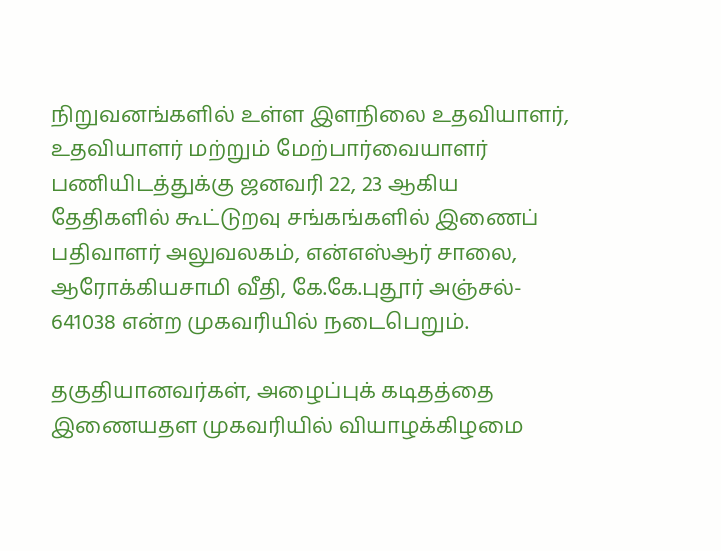நிறுவனங்களில் உள்ள இளநிலை உதவியாளர், உதவியாளர் மற்றும் மேற்பார்வையாளர் பணியிடத்துக்கு ஜனவரி 22, 23 ஆகிய தேதிகளில் கூட்டுறவு சங்கங்களில் இணைப் பதிவாளர் அலுவலகம், என்எஸ்ஆர் சாலை, ஆரோக்கியசாமி வீதி, கே.கே.புதூர் அஞ்சல்- 641038 என்ற முகவரியில் நடைபெறும்.

தகுதியானவர்கள், அழைப்புக் கடிதத்தை  இணையதள முகவரியில் வியாழக்கிழமை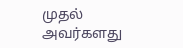முதல் அவர்களது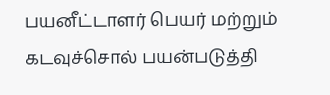பயனீட்டாளர் பெயர் மற்றும் கடவுச்சொல் பயன்படுத்தி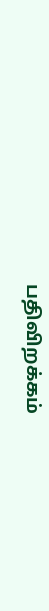பதிவிறக்கம்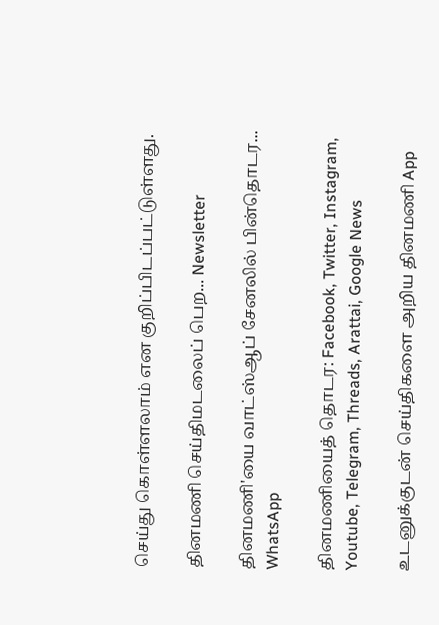செய்து கொள்ளலாம் என குறிப்பிடப்பட்டுள்ளது.

தினமணி செய்திமடலைப் பெற... Newsletter

தினமணி'யை வாட்ஸ்ஆப் சேனலில் பின்தொடர... WhatsApp

தினமணியைத் தொடர: Facebook, Twitter, Instagram, Youtube, Telegram, Threads, Arattai, Google News

உடனுக்குடன் செய்திகளை அறிய தினமணி App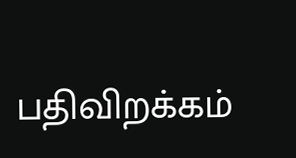பதிவிறக்கம்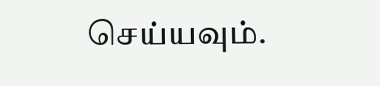செய்யவும்.